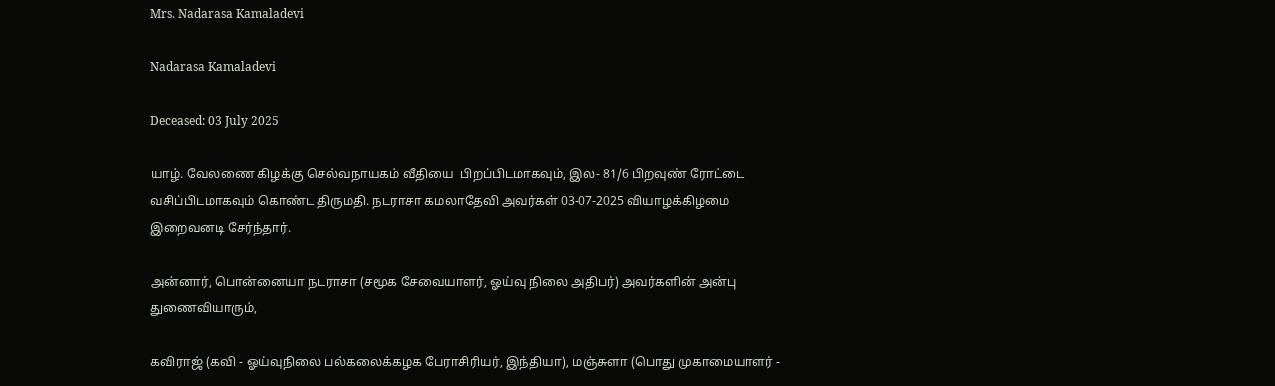Mrs. Nadarasa Kamaladevi

Nadarasa Kamaladevi

Deceased: 03 July 2025

யாழ். வேலணை கிழக்கு செல்வநாயகம் வீதியை  பிறப்பிடமாகவும், இல- 81/6 பிறவுண் ரோட்டை வசிப்பிடமாகவும் கொண்ட திருமதி. நடராசா கமலாதேவி அவர்கள் 03-07-2025 வியாழக்கிழமை இறைவனடி சேர்ந்தார்.

அன்னார், பொன்னையா நடராசா (சமூக சேவையாளர், ஓய்வு நிலை அதிபர்) அவர்களின் அன்பு துணைவியாரும்,

கவிராஜ் (கவி - ஓய்வுநிலை பல்கலைக்கழக பேராசிரியர், இந்தியா), மஞ்சுளா (பொது முகாமையாளர் -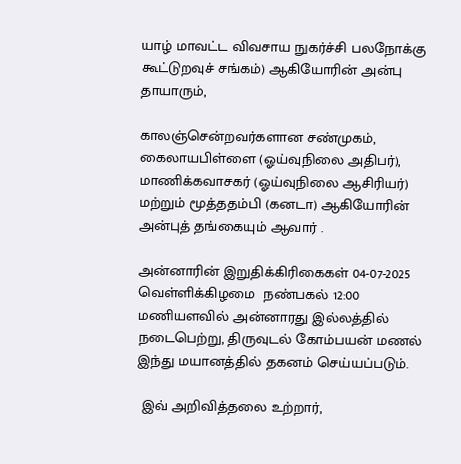யாழ் மாவட்ட விவசாய நுகர்ச்சி பலநோக்கு கூட்டுறவுச் சங்கம்) ஆகியோரின் அன்பு தாயாரும்,

காலஞ்சென்றவர்களான சண்முகம், கைலாயபிள்ளை (ஓய்வுநிலை அதிபர்), மாணிக்கவாசகர் (ஓய்வுநிலை ஆசிரியர்) மற்றும் மூத்ததம்பி (கனடா) ஆகியோரின் அன்புத் தங்கையும் ஆவார் .

அன்னாரின் இறுதிக்கிரிகைகள் 04-07-2025 வெள்ளிக்கிழமை  நண்பகல் 12:00 மணியளவில் அன்னாரது இல்லத்தில் நடைபெற்று, திருவுடல் கோம்பயன் மணல் இந்து மயானத்தில் தகனம் செய்யப்படும்.

 இவ் அறிவித்தலை உற்றார்,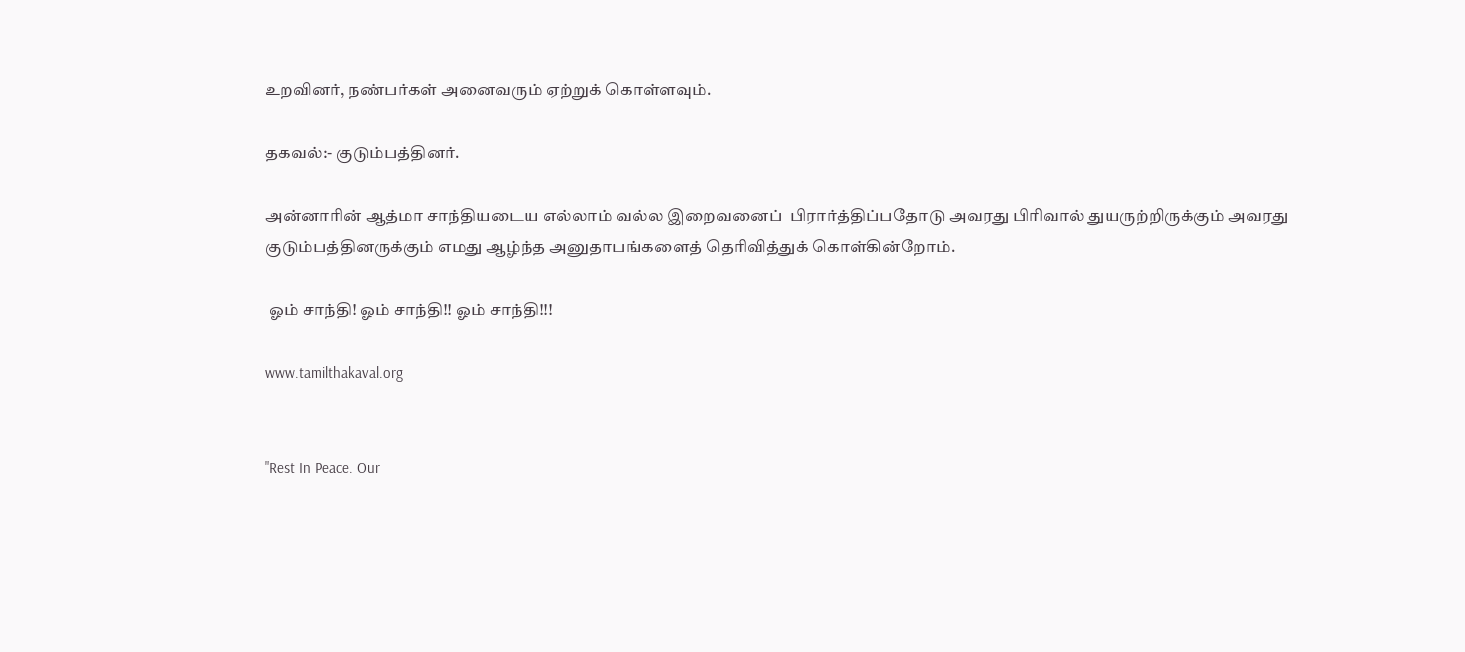உறவினர், நண்பர்கள் அனைவரும் ஏற்றுக் கொள்ளவும்.

தகவல்:- குடும்பத்தினர்.

அன்னாரின் ஆத்மா சாந்தியடைய எல்லாம் வல்ல இறைவனைப்  பிரார்த்திப்பதோடு அவரது பிரிவால் துயருற்றிருக்கும் அவரது குடும்பத்தினருக்கும் எமது ஆழ்ந்த அனுதாபங்களைத் தெரிவித்துக் கொள்கின்றோம்.

 ஓம் சாந்தி! ஓம் சாந்தி!! ஓம் சாந்தி!!!

www.tamilthakaval.org


"Rest In Peace. Our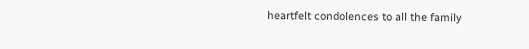heartfelt condolences to all the family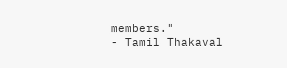members."
- Tamil Thakaval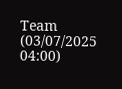Team (03/07/2025 04:00)